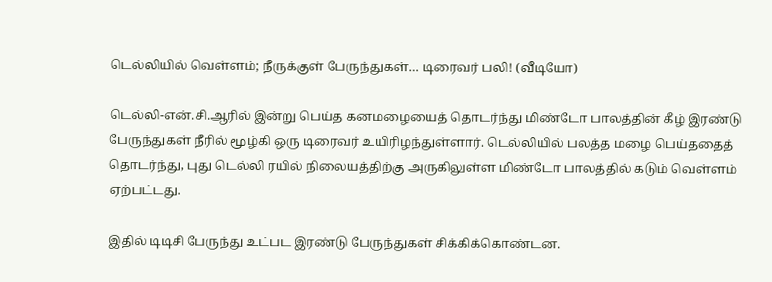டெல்லியில் வெள்ளம்; நீருக்குள் பேருந்துகள்… டிரைவர் பலி! (வீடியோ)

டெல்லி-என்.சி.ஆரில் இன்று பெய்த கனமழையைத் தொடர்ந்து மிண்டோ பாலத்தின் கீழ் இரண்டு பேருந்துகள் நீரில் மூழ்கி ஒரு டிரைவர் உயிரிழந்துள்ளார். டெல்லியில் பலத்த மழை பெய்ததைத் தொடர்ந்து, புது டெல்லி ரயில் நிலையத்திற்கு அருகிலுள்ள மிண்டோ பாலத்தில் கடும் வெள்ளம் ஏற்பட்டது.

இதில் டிடிசி பேருந்து உட்பட இரண்டு பேருந்துகள் சிக்கிக்கொண்டன.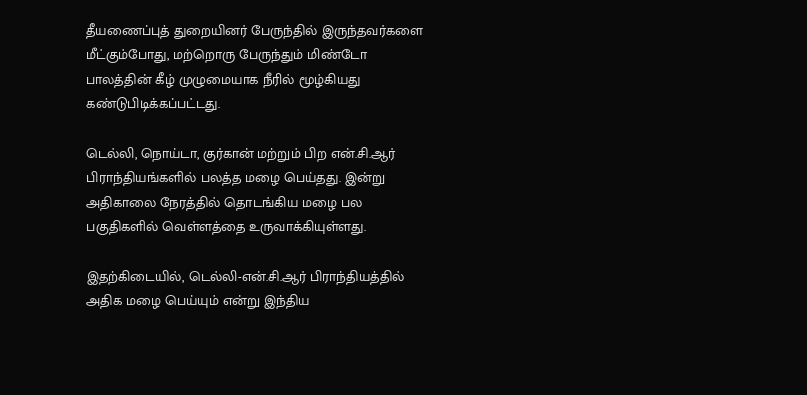தீயணைப்புத் துறையினர் பேருந்தில் இருந்தவர்களை மீட்கும்போது, மற்றொரு பேருந்தும் மிண்டோ பாலத்தின் கீழ் முழுமையாக நீரில் மூழ்கியது கண்டுபிடிக்கப்பட்டது.

டெல்லி, நொய்டா, குர்கான் மற்றும் பிற என்.சி.ஆர் பிராந்தியங்களில் பலத்த மழை பெய்தது. இன்று அதிகாலை நேரத்தில் தொடங்கிய மழை பல பகுதிகளில் வெள்ளத்தை உருவாக்கியுள்ளது.

இதற்கிடையில், டெல்லி-என்.சி.ஆர் பிராந்தியத்தில் அதிக மழை பெய்யும் என்று இந்திய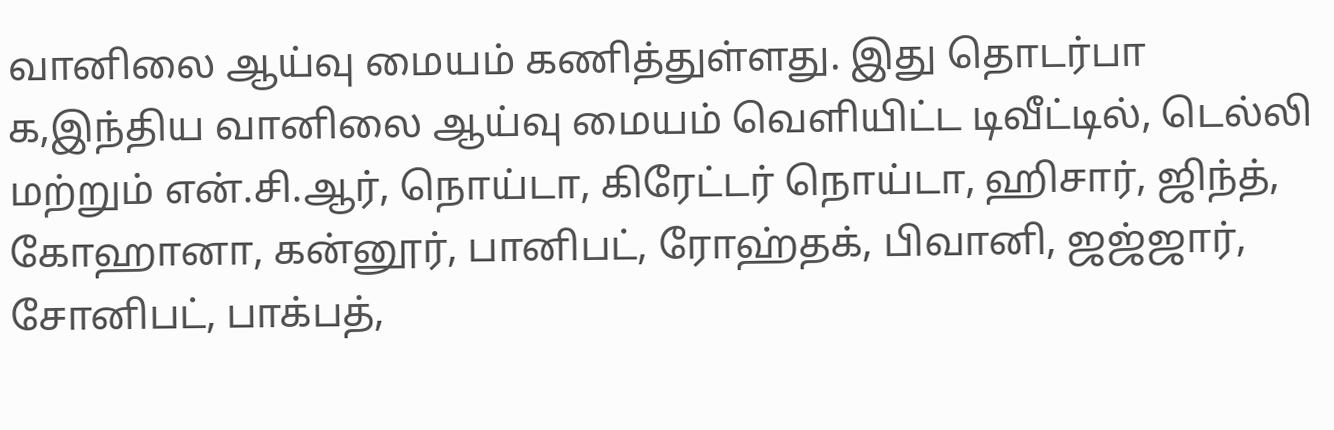வானிலை ஆய்வு மையம் கணித்துள்ளது. இது தொடர்பா க,இந்திய வானிலை ஆய்வு மையம் வெளியிட்ட டிவீட்டில், டெல்லி மற்றும் என்.சி.ஆர், நொய்டா, கிரேட்டர் நொய்டா, ஹிசார், ஜிந்த், கோஹானா, கன்னூர், பானிபட், ரோஹ்தக், பிவானி, ஜஜ்ஜார், சோனிபட், பாக்பத்,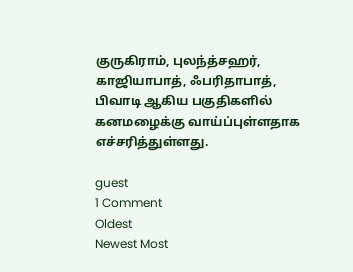குருகிராம், புலந்த்சஹர், காஜியாபாத், ஃபரிதாபாத், பிவாடி ஆகிய பகுதிகளில் கனமழைக்கு வாய்ப்புள்ளதாக எச்சரித்துள்ளது.

guest
1 Comment
Oldest
Newest Most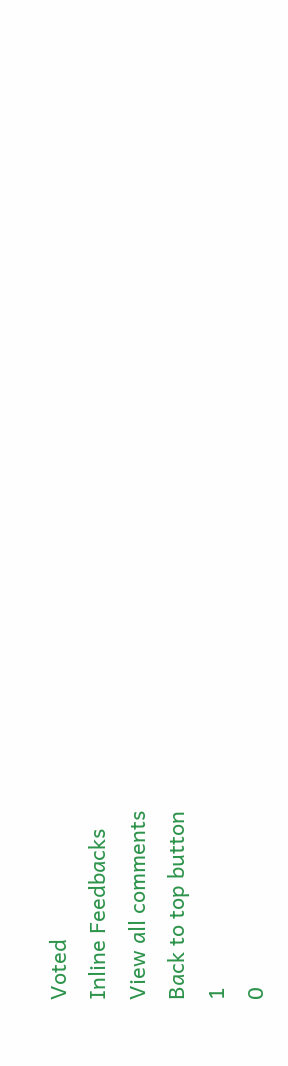Voted
Inline Feedbacks
View all comments
Back to top button
1
0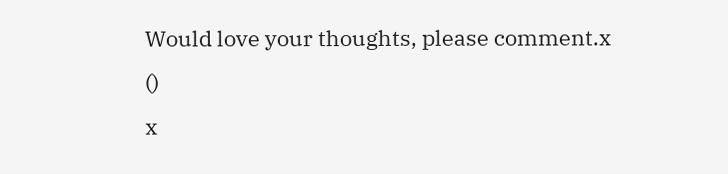Would love your thoughts, please comment.x
()
x